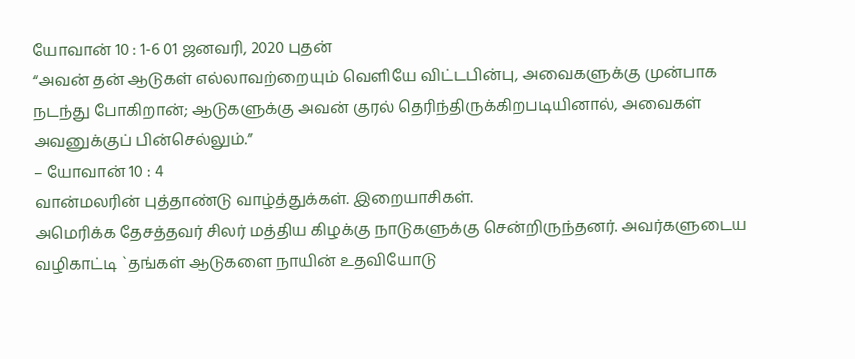யோவான் 10 : 1-6 01 ஜனவரி, 2020 புதன்
“அவன் தன் ஆடுகள் எல்லாவற்றையும் வெளியே விட்டபின்பு, அவைகளுக்கு முன்பாக நடந்து போகிறான்; ஆடுகளுக்கு அவன் குரல் தெரிந்திருக்கிறபடியினால், அவைகள் அவனுக்குப் பின்செல்லும்.”
– யோவான் 10 : 4
வான்மலரின் புத்தாண்டு வாழ்த்துக்கள். இறையாசிகள்.
அமெரிக்க தேசத்தவர் சிலர் மத்திய கிழக்கு நாடுகளுக்கு சென்றிருந்தனர். அவர்களுடைய வழிகாட்டி `தங்கள் ஆடுகளை நாயின் உதவியோடு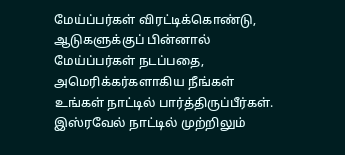மேய்ப்பர்கள் விரட்டிக்கொண்டு, ஆடுகளுக்குப் பின்னால் மேய்ப்பர்கள் நடப்பதை, அமெரிக்கர்களாகிய நீங்கள் உங்கள் நாட்டில் பார்த்திருப்பீர்கள். இஸ்ரவேல் நாட்டில் முற்றிலும்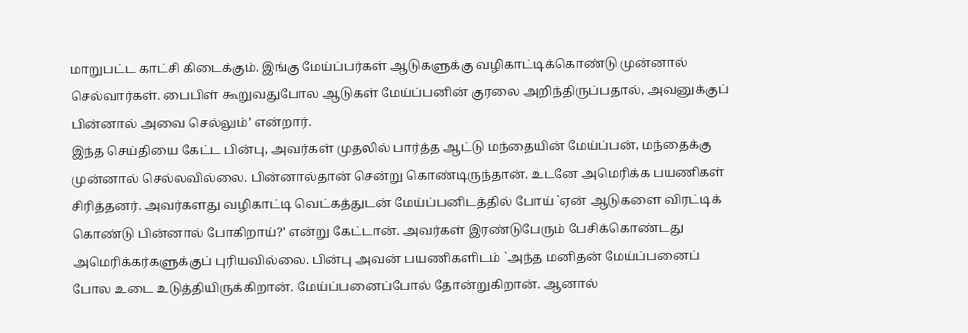மாறுபட்ட காட்சி கிடைக்கும். இங்கு மேய்ப்பர்கள் ஆடுகளுக்கு வழிகாட்டிக்கொண்டு முன்னால் செல்வார்கள். பைபிள் கூறுவதுபோல ஆடுகள் மேய்ப்பனின் குரலை அறிந்திருப்பதால், அவனுக்குப் பின்னால் அவை செல்லும்’ என்றார்.
இந்த செய்தியை கேட்ட பின்பு, அவர்கள் முதலில் பார்த்த ஆட்டு மந்தையின் மேய்ப்பன், மந்தைக்கு முன்னால் செல்லவில்லை. பின்னால்தான் சென்று கொண்டிருந்தான். உடனே அமெரிக்க பயணிகள் சிரித்தனர். அவர்களது வழிகாட்டி வெட்கத்துடன் மேய்ப்பனிடத்தில் போய் `ஏன் ஆடுகளை விரட்டிக் கொண்டு பின்னால் போகிறாய்?’ என்று கேட்டான். அவர்கள் இரண்டுபேரும் பேசிக்கொண்டது அமெரிக்கர்களுக்குப் புரியவில்லை. பின்பு அவன் பயணிகளிடம் `அந்த மனிதன் மேய்ப்பனைப் போல உடை உடுத்தியிருக்கிறான். மேய்ப்பனைப்போல் தோன்றுகிறான். ஆனால்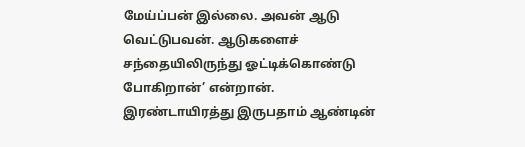மேய்ப்பன் இல்லை. அவன் ஆடு வெட்டுபவன். ஆடுகளைச் சந்தையிலிருந்து ஓட்டிக்கொண்டு போகிறான்’ என்றான்.
இரண்டாயிரத்து இருபதாம் ஆண்டின்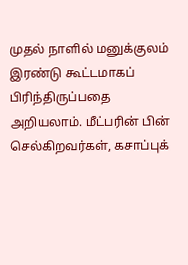முதல் நாளில் மனுக்குலம் இரண்டு கூட்டமாகப் பிரிந்திருப்பதை அறியலாம். மீட்பரின் பின் செல்கிறவர்கள், கசாப்புக்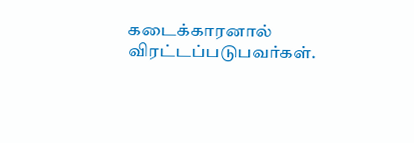கடைக்காரனால் விரட்டப்படுபவர்கள்.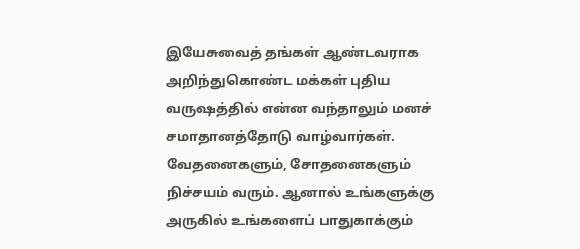இயேசுவைத் தங்கள் ஆண்டவராக அறிந்துகொண்ட மக்கள் புதிய வருஷத்தில் என்ன வந்தாலும் மனச் சமாதானத்தோடு வாழ்வார்கள். வேதனைகளும், சோதனைகளும் நிச்சயம் வரும். ஆனால் உங்களுக்கு அருகில் உங்களைப் பாதுகாக்கும்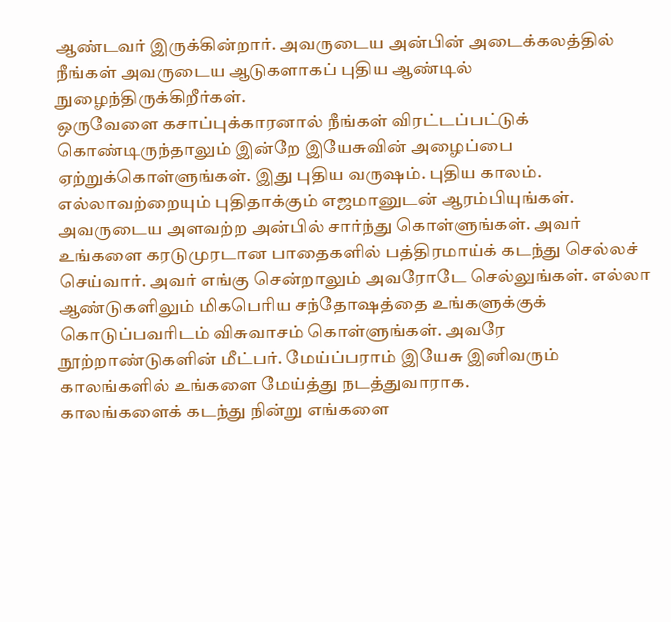ஆண்டவர் இருக்கின்றார். அவருடைய அன்பின் அடைக்கலத்தில் நீங்கள் அவருடைய ஆடுகளாகப் புதிய ஆண்டில் நுழைந்திருக்கிறீர்கள்.
ஒருவேளை கசாப்புக்காரனால் நீங்கள் விரட்டப்பட்டுக் கொண்டிருந்தாலும் இன்றே இயேசுவின் அழைப்பை ஏற்றுக்கொள்ளுங்கள். இது புதிய வருஷம். புதிய காலம். எல்லாவற்றையும் புதிதாக்கும் எஜமானுடன் ஆரம்பியுங்கள். அவருடைய அளவற்ற அன்பில் சார்ந்து கொள்ளுங்கள். அவர் உங்களை கரடுமுரடான பாதைகளில் பத்திரமாய்க் கடந்து செல்லச் செய்வார். அவர் எங்கு சென்றாலும் அவரோடே செல்லுங்கள். எல்லா ஆண்டுகளிலும் மிகபெரிய சந்தோஷத்தை உங்களுக்குக் கொடுப்பவரிடம் விசுவாசம் கொள்ளுங்கள். அவரே நூற்றாண்டுகளின் மீட்பர். மேய்ப்பராம் இயேசு இனிவரும் காலங்களில் உங்களை மேய்த்து நடத்துவாராக.
காலங்களைக் கடந்து நின்று எங்களை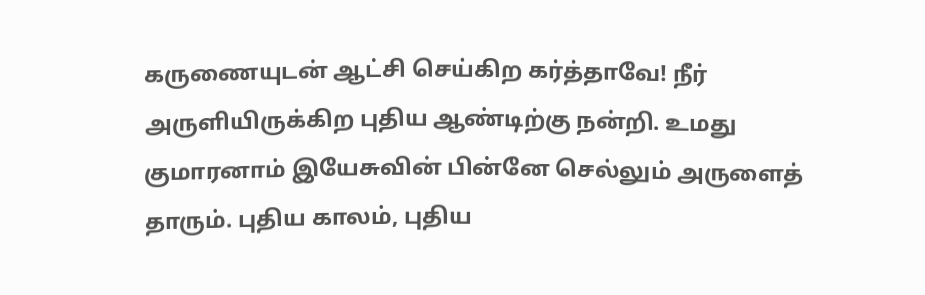கருணையுடன் ஆட்சி செய்கிற கர்த்தாவே! நீர் அருளியிருக்கிற புதிய ஆண்டிற்கு நன்றி. உமது குமாரனாம் இயேசுவின் பின்னே செல்லும் அருளைத் தாரும். புதிய காலம், புதிய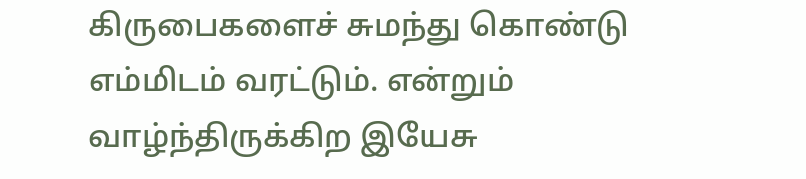கிருபைகளைச் சுமந்து கொண்டு எம்மிடம் வரட்டும். என்றும் வாழ்ந்திருக்கிற இயேசு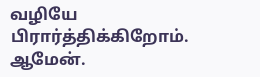வழியே பிரார்த்திக்கிறோம். ஆமேன்.